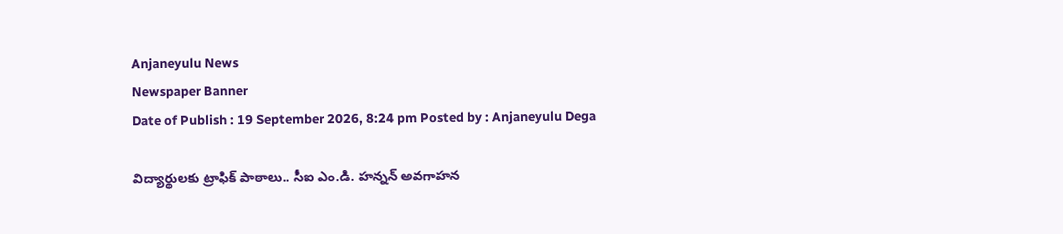Anjaneyulu News
Newspaper Banner
Date of Publish : 19 September 2026, 8:24 pm Posted by : Anjaneyulu Dega

విద్యార్థులకు ట్రాఫిక్ పాఠాలు.. సీఐ ఎం.డి. హన్నన్ అవగాహన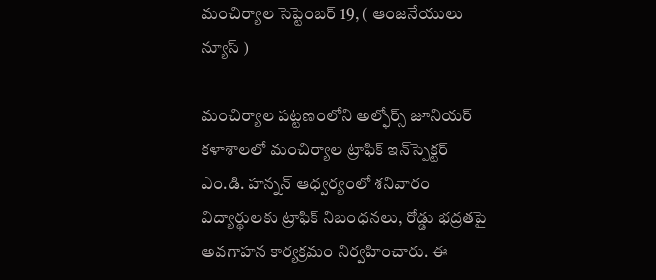మంచిర్యాల సెప్టెంబర్ 19, ( ఆంజనేయులు న్యూస్ )

మంచిర్యాల పట్టణంలోని అల్ఫోర్స్ జూనియర్ కళాశాలలో మంచిర్యాల ట్రాఫిక్ ఇన్‌స్పెక్టర్ ఎం.డి. హన్నన్ ఆధ్వర్యంలో శనివారం విద్యార్థులకు ట్రాఫిక్ నిబంధనలు, రోడ్డు భద్రతపై అవగాహన కార్యక్రమం నిర్వహించారు. ఈ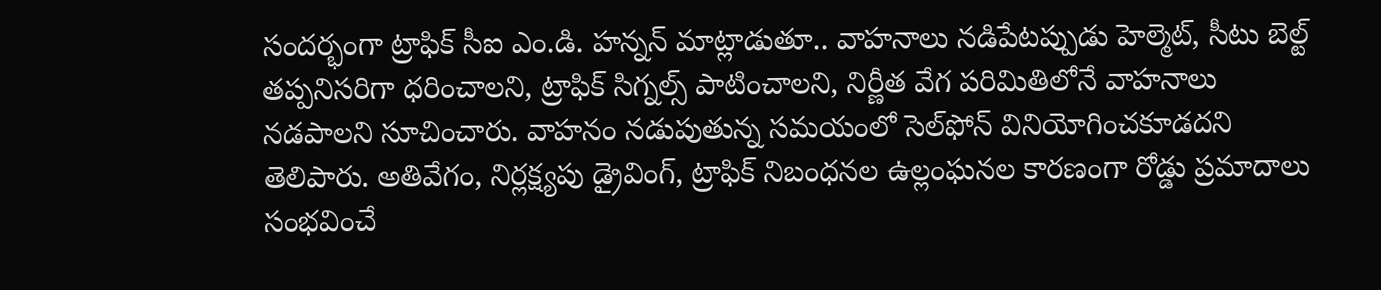సందర్భంగా ట్రాఫిక్ సీఐ ఎం.డి. హన్నన్ మాట్లాడుతూ.. వాహనాలు నడిపేటప్పుడు హెల్మెట్, సీటు బెల్ట్ తప్పనిసరిగా ధరించాలని, ట్రాఫిక్ సిగ్నల్స్ పాటించాలని, నిర్ణీత వేగ పరిమితిలోనే వాహనాలు నడపాలని సూచించారు. వాహనం నడుపుతున్న సమయంలో సెల్‌ఫోన్ వినియోగించకూడదని తెలిపారు. అతివేగం, నిర్లక్ష్యపు డ్రైవింగ్, ట్రాఫిక్ నిబంధనల ఉల్లంఘనల కారణంగా రోడ్డు ప్రమాదాలు సంభవించే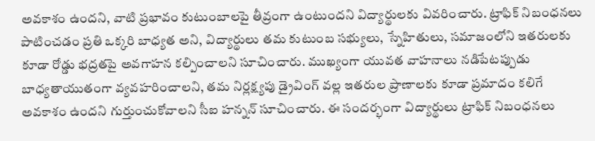అవకాశం ఉందని, వాటి ప్రభావం కుటుంబాలపై తీవ్రంగా ఉంటుందని విద్యార్థులకు వివరించారు. ట్రాఫిక్ నిబంధనలు పాటించడం ప్రతి ఒక్కరి బాధ్యత అని, విద్యార్థులు తమ కుటుంబ సభ్యులు, స్నేహితులు, సమాజంలోని ఇతరులకు కూడా రోడ్డు భద్రతపై అవగాహన కల్పించాలని సూచించారు. ముఖ్యంగా యువత వాహనాలు నడిపేటప్పుడు బాధ్యతాయుతంగా వ్యవహరించాలని, తమ నిర్లక్ష్యపు డ్రైవింగ్‌ వల్ల ఇతరుల ప్రాణాలకు కూడా ప్రమాదం కలిగే అవకాశం ఉందని గుర్తుంచుకోవాలని సీఐ హన్నన్ సూచించారు. ఈ సందర్భంగా విద్యార్థులు ట్రాఫిక్ నిబంధనలు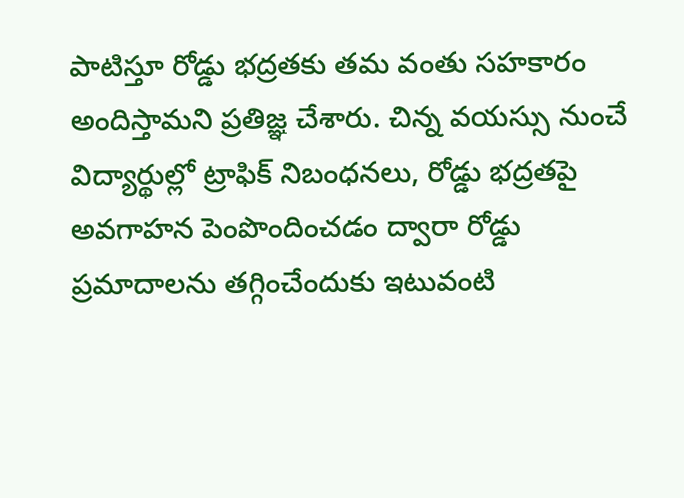పాటిస్తూ రోడ్డు భద్రతకు తమ వంతు సహకారం అందిస్తామని ప్రతిజ్ఞ చేశారు. చిన్న వయస్సు నుంచే విద్యార్థుల్లో ట్రాఫిక్ నిబంధనలు, రోడ్డు భద్రతపై అవగాహన పెంపొందించడం ద్వారా రోడ్డు ప్రమాదాలను తగ్గించేందుకు ఇటువంటి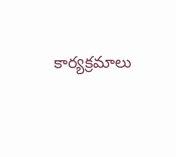కార్యక్రమాలు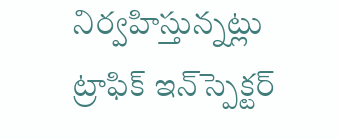నిర్వహిస్తున్నట్లు ట్రాఫిక్ ఇన్‌స్పెక్టర్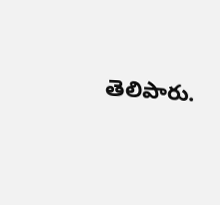తెలిపారు.